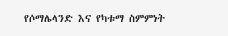የሶማሌላንድ እና የካቱማ ስምምነት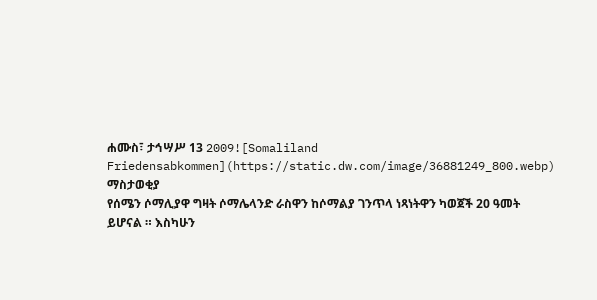ሐሙስ፣ ታኅሣሥ 13 2009![Somaliland Friedensabkommen](https://static.dw.com/image/36881249_800.webp)
ማስታወቂያ
የሰሜን ሶማሊያዋ ግዛት ሶማሌላንድ ራስዋን ከሶማልያ ገንጥላ ነጻነትዋን ካወጀች 20 ዓመት ይሆናል ። እስካሁን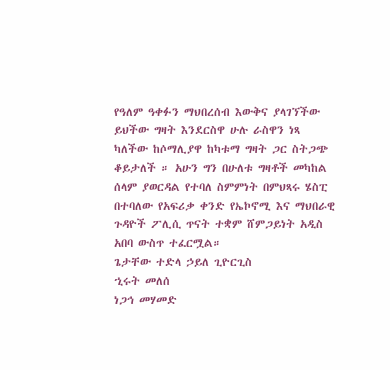የዓለም ዓቀፉን ማህበረሰብ እውቅና ያላገኘችው ይህችው ግዛት እንደርስዋ ሁሉ ራስዋን ነጻ ካለችው ከሶማሊያዋ ከካቱማ ግዛት ጋር ስትጋጭ ቆይታለች ። አሁን ግን በሁለቱ ግዛቶች መካከል ሰላም ያወርዳል የተባለ ስምምነት በምህጻሩ ሄስፒ በተባለው የአፍሪቃ ቀንድ የኤኮኖሚ እና ማህበራዊ ጉዳዮች ፖሊሲ ጥናት ተቋም ሸምጋይነት አዲስ አበባ ውስጥ ተፈርሟል።
ጌታቸው ተድላ ኃይለ ጊዮርጊስ
ኂሩት መለሰ
ነጋኅ መሃመድ